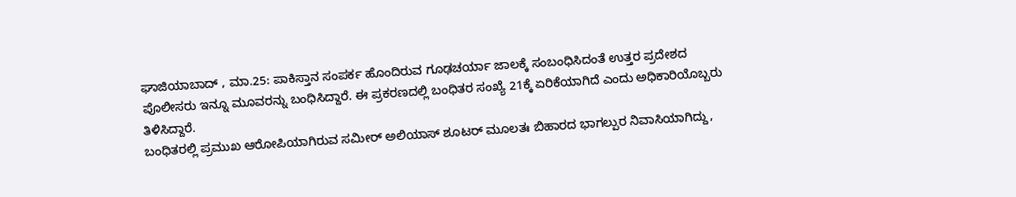ಘಾಜಿಯಾಬಾದ್ , ಮಾ.25: ಪಾಕಿಸ್ತಾನ ಸಂಪರ್ಕ ಹೊಂದಿರುವ ಗೂಢಚರ್ಯಾ ಜಾಲಕ್ಕೆ ಸಂಬಂಧಿಸಿದಂತೆ ಉತ್ತರ ಪ್ರದೇಶದ ಪೊಲೀಸರು ಇನ್ನೂ ಮೂವರನ್ನು ಬಂಧಿಸಿದ್ದಾರೆ. ಈ ಪ್ರಕರಣದಲ್ಲಿ ಬಂಧಿತರ ಸಂಖ್ಯೆ 21ಕ್ಕೆ ಏರಿಕೆಯಾಗಿದೆ ಎಂದು ಅಧಿಕಾರಿಯೊಬ್ಬರು ತಿಳಿಸಿದ್ದಾರೆ.
ಬಂಧಿತರಲ್ಲಿ ಪ್ರಮುಖ ಆರೋಪಿಯಾಗಿರುವ ಸಮೀರ್ ಅಲಿಯಾಸ್ ಶೂಟರ್ ಮೂಲತಃ ಬಿಹಾರದ ಭಾಗಲ್ಪುರ ನಿವಾಸಿಯಾಗಿದ್ದು,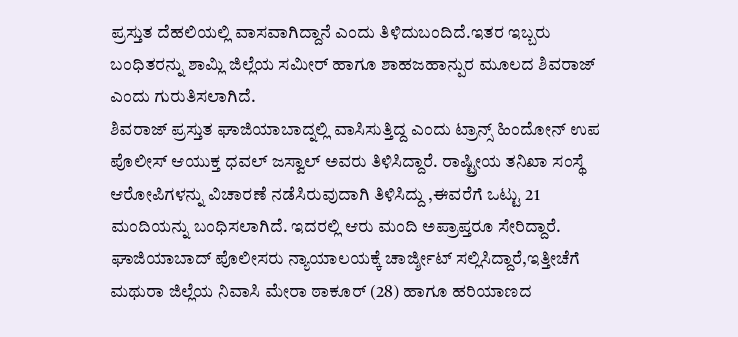ಪ್ರಸ್ತುತ ದೆಹಲಿಯಲ್ಲಿ ವಾಸವಾಗಿದ್ದಾನೆ ಎಂದು ತಿಳಿದುಬಂದಿದೆ.ಇತರ ಇಬ್ಬರು ಬಂಧಿತರನ್ನು ಶಾಮ್ಲಿ ಜಿಲ್ಲೆಯ ಸಮೀರ್ ಹಾಗೂ ಶಾಹಜಹಾನ್ಪುರ ಮೂಲದ ಶಿವರಾಜ್ ಎಂದು ಗುರುತಿಸಲಾಗಿದೆ.
ಶಿವರಾಜ್ ಪ್ರಸ್ತುತ ಘಾಜಿಯಾಬಾದ್ನಲ್ಲಿ ವಾಸಿಸುತ್ತಿದ್ದ ಎಂದು ಟ್ರಾನ್ಸ್ ಹಿಂದೋನ್ ಉಪ ಪೊಲೀಸ್ ಆಯುಕ್ತ ಧವಲ್ ಜಸ್ವಾಲ್ ಅವರು ತಿಳಿಸಿದ್ದಾರೆ. ರಾಷ್ಟ್ರೀಯ ತನಿಖಾ ಸಂಸ್ಥೆ ಆರೋಪಿಗಳನ್ನು ವಿಚಾರಣೆ ನಡೆಸಿರುವುದಾಗಿ ತಿಳಿಸಿದ್ದು ,ಈವರೆಗೆ ಒಟ್ಟು 21 ಮಂದಿಯನ್ನು ಬಂಧಿಸಲಾಗಿದೆ. ಇದರಲ್ಲಿ ಆರು ಮಂದಿ ಅಪ್ರಾಪ್ತರೂ ಸೇರಿದ್ದಾರೆ.
ಘಾಜಿಯಾಬಾದ್ ಪೊಲೀಸರು ನ್ಯಾಯಾಲಯಕ್ಕೆ ಚಾರ್ಜ್ಶೀಟ್ ಸಲ್ಲಿಸಿದ್ದಾರೆ,ಇತ್ತೀಚೆಗೆ ಮಥುರಾ ಜಿಲ್ಲೆಯ ನಿವಾಸಿ ಮೇರಾ ಠಾಕೂರ್ (28) ಹಾಗೂ ಹರಿಯಾಣದ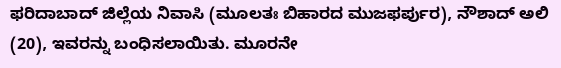ಫರಿದಾಬಾದ್ ಜಿಲ್ಲೆಯ ನಿವಾಸಿ (ಮೂಲತಃ ಬಿಹಾರದ ಮುಜಫರ್ಪುರ), ನೌಶಾದ್ ಅಲಿ (20), ಇವರನ್ನು ಬಂಧಿಸಲಾಯಿತು. ಮೂರನೇ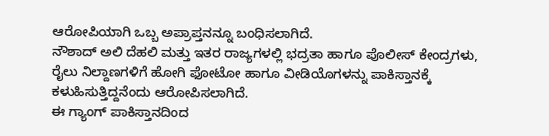ಆರೋಪಿಯಾಗಿ ಒಬ್ಬ ಅಪ್ರಾಪ್ತನನ್ನೂ ಬಂಧಿಸಲಾಗಿದೆ.
ನೌಶಾದ್ ಅಲಿ ದೆಹಲಿ ಮತ್ತು ಇತರ ರಾಜ್ಯಗಳಲ್ಲಿ ಭದ್ರತಾ ಹಾಗೂ ಪೊಲೀಸ್ ಕೇಂದ್ರಗಳು, ರೈಲು ನಿಲ್ದಾಣಗಳಿಗೆ ಹೋಗಿ ಫೋಟೋ ಹಾಗೂ ವೀಡಿಯೊಗಳನ್ನು ಪಾಕಿಸ್ತಾನಕ್ಕೆ ಕಳುಹಿಸುತ್ತಿದ್ದನೆಂದು ಆರೋಪಿಸಲಾಗಿದೆ.
ಈ ಗ್ಯಾಂಗ್ ಪಾಕಿಸ್ತಾನದಿಂದ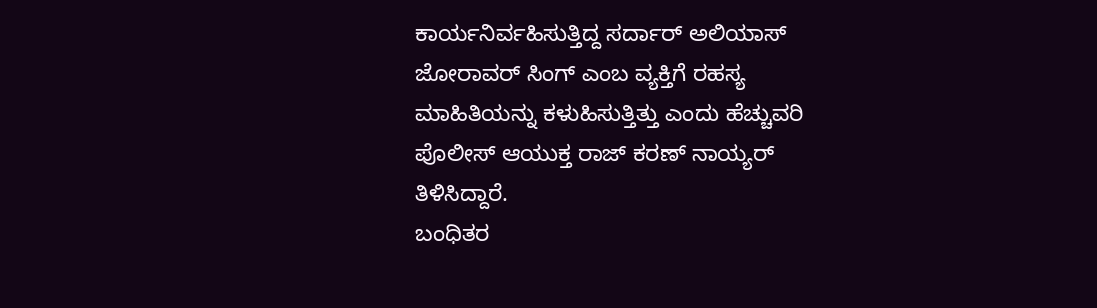ಕಾರ್ಯನಿರ್ವಹಿಸುತ್ತಿದ್ದ ಸರ್ದಾರ್ ಅಲಿಯಾಸ್ ಜೋರಾವರ್ ಸಿಂಗ್ ಎಂಬ ವ್ಯಕ್ತಿಗೆ ರಹಸ್ಯ ಮಾಹಿತಿಯನ್ನು ಕಳುಹಿಸುತ್ತಿತ್ತು ಎಂದು ಹೆಚ್ಚುವರಿ ಪೊಲೀಸ್ ಆಯುಕ್ತ ರಾಜ್ ಕರಣ್ ನಾಯ್ಯರ್ ತಿಳಿಸಿದ್ದಾರೆ.
ಬಂಧಿತರ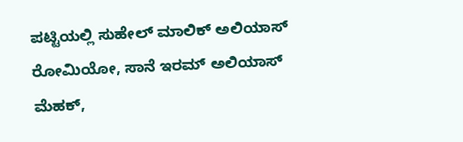ಪಟ್ಟಿಯಲ್ಲಿ ಸುಹೇಲ್ ಮಾಲಿಕ್ ಅಲಿಯಾಸ್ ರೋಮಿಯೋ, ಸಾನೆ ಇರಮ್ ಅಲಿಯಾಸ್ ಮೆಹಕ್,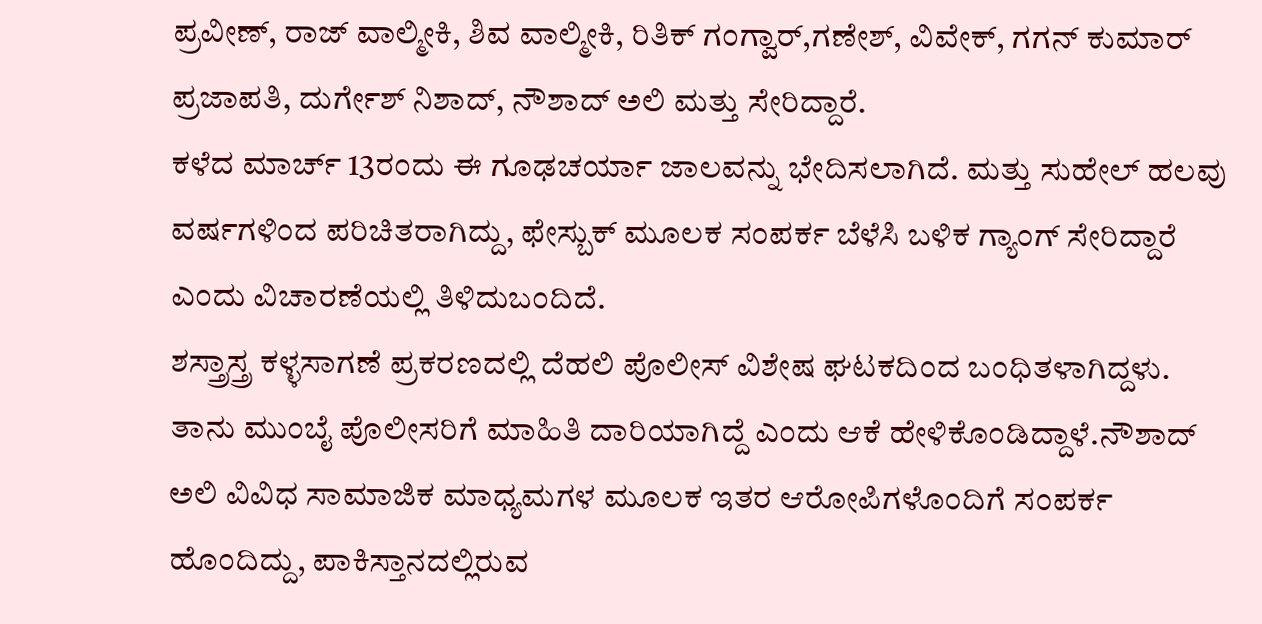ಪ್ರವೀಣ್, ರಾಜ್ ವಾಲ್ಮೀಕಿ, ಶಿವ ವಾಲ್ಮೀಕಿ, ರಿತಿಕ್ ಗಂಗ್ವಾರ್,ಗಣೇಶ್, ವಿವೇಕ್, ಗಗನ್ ಕುಮಾರ್ ಪ್ರಜಾಪತಿ, ದುರ್ಗೇಶ್ ನಿಶಾದ್, ನೌಶಾದ್ ಅಲಿ ಮತ್ತು ಸೇರಿದ್ದಾರೆ.
ಕಳೆದ ಮಾರ್ಚ್ 13ರಂದು ಈ ಗೂಢಚರ್ಯಾ ಜಾಲವನ್ನು ಭೇದಿಸಲಾಗಿದೆ. ಮತ್ತು ಸುಹೇಲ್ ಹಲವು ವರ್ಷಗಳಿಂದ ಪರಿಚಿತರಾಗಿದ್ದು, ಫೇಸ್ಬುಕ್ ಮೂಲಕ ಸಂಪರ್ಕ ಬೆಳೆಸಿ ಬಳಿಕ ಗ್ಯಾಂಗ್ ಸೇರಿದ್ದಾರೆ ಎಂದು ವಿಚಾರಣೆಯಲ್ಲಿ ತಿಳಿದುಬಂದಿದೆ.
ಶಸ್ತ್ರಾಸ್ತ್ರ ಕಳ್ಳಸಾಗಣೆ ಪ್ರಕರಣದಲ್ಲಿ ದೆಹಲಿ ಪೊಲೀಸ್ ವಿಶೇಷ ಘಟಕದಿಂದ ಬಂಧಿತಳಾಗಿದ್ದಳು. ತಾನು ಮುಂಬೈ ಪೊಲೀಸರಿಗೆ ಮಾಹಿತಿ ದಾರಿಯಾಗಿದ್ದೆ ಎಂದು ಆಕೆ ಹೇಳಿಕೊಂಡಿದ್ದಾಳೆ.ನೌಶಾದ್ ಅಲಿ ವಿವಿಧ ಸಾಮಾಜಿಕ ಮಾಧ್ಯಮಗಳ ಮೂಲಕ ಇತರ ಆರೋಪಿಗಳೊಂದಿಗೆ ಸಂಪರ್ಕ ಹೊಂದಿದ್ದು, ಪಾಕಿಸ್ತಾನದಲ್ಲಿರುವ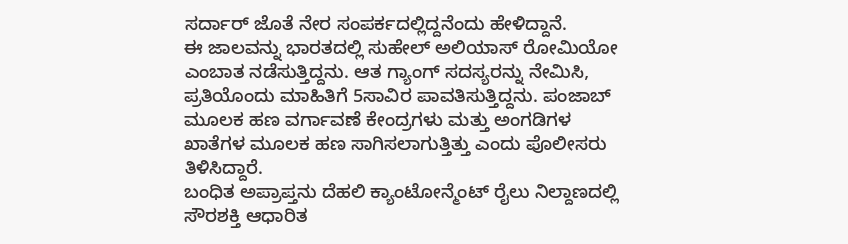ಸರ್ದಾರ್ ಜೊತೆ ನೇರ ಸಂಪರ್ಕದಲ್ಲಿದ್ದನೆಂದು ಹೇಳಿದ್ದಾನೆ.
ಈ ಜಾಲವನ್ನು ಭಾರತದಲ್ಲಿ ಸುಹೇಲ್ ಅಲಿಯಾಸ್ ರೋಮಿಯೋ ಎಂಬಾತ ನಡೆಸುತ್ತಿದ್ದನು. ಆತ ಗ್ಯಾಂಗ್ ಸದಸ್ಯರನ್ನು ನೇಮಿಸಿ, ಪ್ರತಿಯೊಂದು ಮಾಹಿತಿಗೆ 5ಸಾವಿರ ಪಾವತಿಸುತ್ತಿದ್ದನು. ಪಂಜಾಬ್ ಮೂಲಕ ಹಣ ವರ್ಗಾವಣೆ ಕೇಂದ್ರಗಳು ಮತ್ತು ಅಂಗಡಿಗಳ ಖಾತೆಗಳ ಮೂಲಕ ಹಣ ಸಾಗಿಸಲಾಗುತ್ತಿತ್ತು ಎಂದು ಪೊಲೀಸರು ತಿಳಿಸಿದ್ದಾರೆ.
ಬಂಧಿತ ಅಪ್ರಾಪ್ತನು ದೆಹಲಿ ಕ್ಯಾಂಟೋನ್ಮೆಂಟ್ ರೈಲು ನಿಲ್ದಾಣದಲ್ಲಿ ಸೌರಶಕ್ತಿ ಆಧಾರಿತ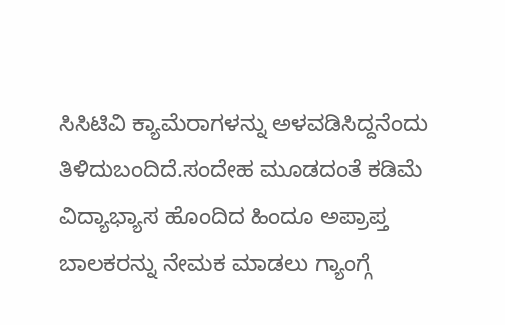ಸಿಸಿಟಿವಿ ಕ್ಯಾಮೆರಾಗಳನ್ನು ಅಳವಡಿಸಿದ್ದನೆಂದು ತಿಳಿದುಬಂದಿದೆ.ಸಂದೇಹ ಮೂಡದಂತೆ ಕಡಿಮೆ ವಿದ್ಯಾಭ್ಯಾಸ ಹೊಂದಿದ ಹಿಂದೂ ಅಪ್ರಾಪ್ತ ಬಾಲಕರನ್ನು ನೇಮಕ ಮಾಡಲು ಗ್ಯಾಂಗ್ಗೆ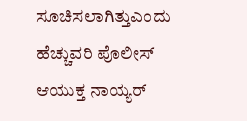ಸೂಚಿಸಲಾಗಿತ್ತುಎಂದು ಹೆಚ್ಚುವರಿ ಪೊಲೀಸ್ ಆಯುಕ್ತ ನಾಯ್ಯರ್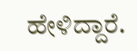ಹೇಳಿದ್ದಾರೆ.